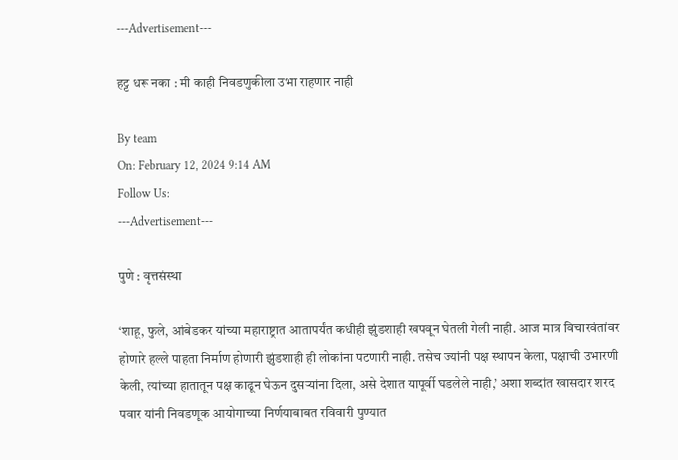---Advertisement---

हट्ट धरू नका : मी काही निवडणुकीला उभा राहणार नाही

By team
On: February 12, 2024 9:14 AM
Follow Us:
---Advertisement---

पुणे : वृत्तसंस्था

‘शाहू, फुले, आंबेडकर यांच्या महाराष्ट्रात आतापर्यंत कधीही झुंडशाही खपवून घेतली गेली नाही. आज मात्र विचारवंतांवर होणारे हल्ले पाहता निर्माण होणारी झुंडशाही ही लोकांना पटणारी नाही. तसेच ज्यांनी पक्ष स्थापन केला, पक्षाची उभारणी केली, त्यांच्या हातातून पक्ष काढून घेऊन दुसऱ्यांना दिला, असे देशात यापूर्वी घडलेले नाही,’ अशा शब्दांत खासदार शरद पवार यांनी निवडणूक आयोगाच्या निर्णयाबाबत रविवारी पुण्यात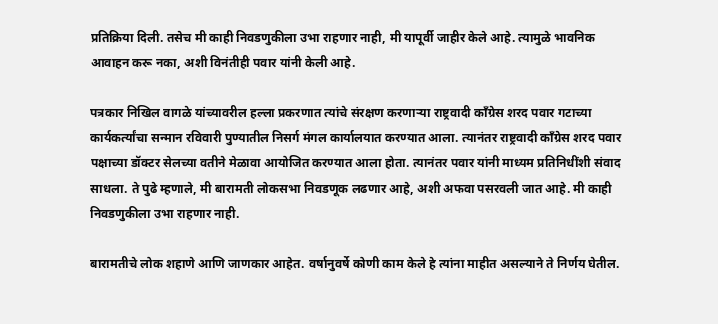प्रतिक्रिया दिली. तसेच मी काही निवडणुकीला उभा राहणार नाही, मी यापूर्वी जाहीर केले आहे. त्यामुळे भावनिक आवाहन करू नका, अशी विनंतीही पवार यांनी केली आहे.

पत्रकार निखिल वागळे यांच्यावरील हल्ला प्रकरणात त्यांचे संरक्षण करणाऱ्या राष्ट्रवादी काँग्रेस शरद पवार गटाच्या कार्यकर्त्यांचा सन्मान रविवारी पुण्यातील निसर्ग मंगल कार्यालयात करण्यात आला. त्यानंतर राष्ट्रवादी काँग्रेस शरद पवार पक्षाच्या डॉक्टर सेलच्या वतीने मेळावा आयोजित करण्यात आला होता. त्यानंतर पवार यांनी माध्यम प्रतिनिधींशी संवाद साधला. ते पुढे म्हणाले, मी बारामती लोकसभा निवडणूक लढणार आहे, अशी अफवा पसरवली जात आहे. मी काही निवडणुकीला उभा राहणार नाही.

बारामतीचे लोक शहाणे आणि जाणकार आहेत. वर्षानुवर्षे कोणी काम केले हे त्यांना माहीत असल्याने ते निर्णय घेतील.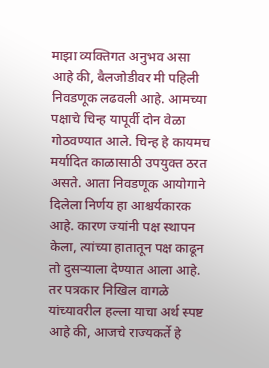माझा व्यक्तिगत अनुभव असा आहे की, बैलजोडीवर मी पहिली निवडणूक लढवली आहे. आमच्या पक्षाचे चिन्ह यापूर्वी दोन वेळा गोठवण्यात आले. चिन्ह हे कायमच मर्यादित काळासाठी उपयुक्त ठरत असते. आता निवडणूक आयोगाने दिलेला निर्णय हा आश्चर्यकारक आहे. कारण ज्यांनी पक्ष स्थापन केला, त्यांच्या हातातून पक्ष काढून तो दुसऱ्याला देण्यात आला आहे. तर पत्रकार निखिल वागळे यांच्यावरील हल्ला याचा अर्थ स्पष्ट आहे की, आजचे राज्यकर्ते हे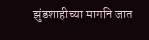झुंडशाहीच्या मागनि जात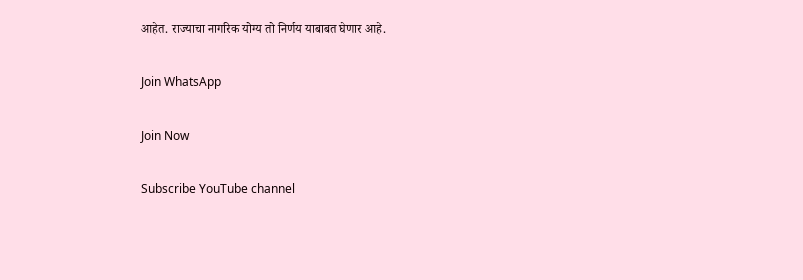आहेत. राज्याचा नागरिक योग्य तो निर्णय याबाबत घेणार आहे.

Join WhatsApp

Join Now

Subscribe YouTube channel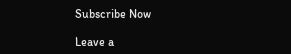Subscribe Now

Leave a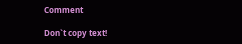Comment

Don`t copy text!